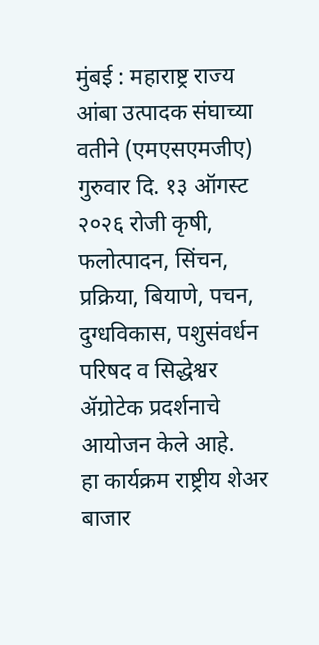मुंबई : महाराष्ट्र राज्य आंबा उत्पादक संघाच्या वतीने (एमएसएमजीए) गुरुवार दि. १३ ऑगस्ट २०२६ रोजी कृषी, फलोत्पादन, सिंचन, प्रक्रिया, बियाणे, पचन, दुग्धविकास, पशुसंवर्धन परिषद व सिद्धेश्वर ॲग्रोटेक प्रदर्शनाचे आयोजन केले आहे.
हा कार्यक्रम राष्ट्रीय शेअर बाजार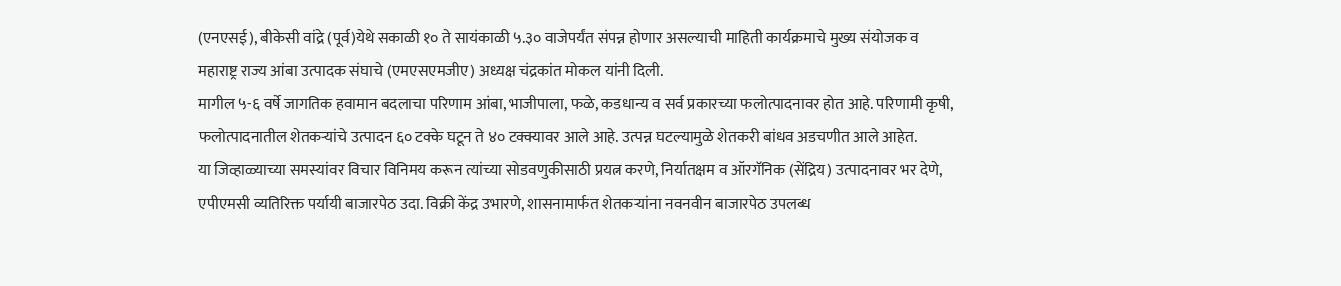(एनएसई), बीकेसी वांद्रे (पूर्व)येथे सकाळी १० ते सायंकाळी ५.३० वाजेपर्यंत संपन्न होणार असल्याची माहिती कार्यक्रमाचे मुख्य संयोजक व महाराष्ट्र राज्य आंबा उत्पादक संघाचे (एमएसएमजीए) अध्यक्ष चंद्रकांत मोकल यांनी दिली.
मागील ५-६ वर्षे जागतिक हवामान बदलाचा परिणाम आंबा, भाजीपाला, फळे, कडधान्य व सर्व प्रकारच्या फलोत्पादनावर होत आहे. परिणामी कृषी, फलोत्पादनातील शेतकऱ्यांचे उत्पादन ६० टक्के घटून ते ४० टक्क्यावर आले आहे. उत्पन्न घटल्यामुळे शेतकरी बांधव अडचणीत आले आहेत.
या जिव्हाळ्याच्या समस्यांवर विचार विनिमय करून त्यांच्या सोडवणुकीसाठी प्रयत्न करणे, निर्यातक्षम व ऑरगॅनिक (सेंद्रिय) उत्पादनावर भर देणे, एपीएमसी व्यतिरिक्त पर्यायी बाजारपेठ उदा. विक्री केंद्र उभारणे, शासनामार्फत शेतकऱ्यांना नवनवीन बाजारपेठ उपलब्ध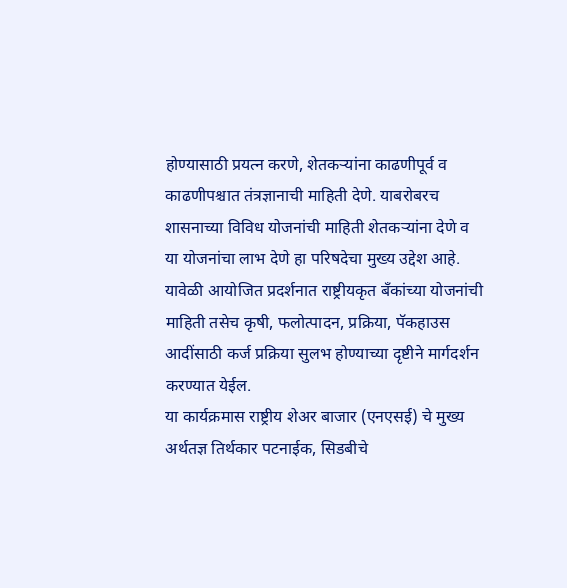होण्यासाठी प्रयत्न करणे, शेतकऱ्यांना काढणीपूर्व व काढणीपश्चात तंत्रज्ञानाची माहिती देणे. याबरोबरच शासनाच्या विविध योजनांची माहिती शेतकऱ्यांना देणे व या योजनांचा लाभ देणे हा परिषदेचा मुख्य उद्देश आहे.
यावेळी आयोजित प्रदर्शनात राष्ट्रीयकृत बँकांच्या योजनांची माहिती तसेच कृषी, फलोत्पादन, प्रक्रिया, पॅकहाउस आदींसाठी कर्ज प्रक्रिया सुलभ होण्याच्या दृष्टीने मार्गदर्शन करण्यात येईल.
या कार्यक्रमास राष्ट्रीय शेअर बाजार (एनएसई) चे मुख्य अर्थतज्ञ तिर्थकार पटनाईक, सिडबीचे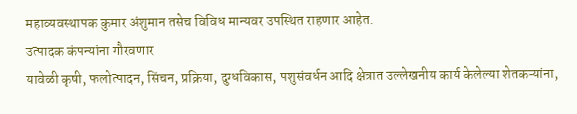महाव्यवस्थापक कुमार अंशुमान तसेच विविध मान्यवर उपस्थित राहणार आहेत.
उत्पादक कंपन्यांना गौरवणार
यावेळी कृषी, फलोत्पादन, सिंचन, प्रक्रिया, दुग्धविकास, पशुसंवर्धन आदि क्षेत्रात उल्लेखनीय कार्य केलेल्या शेतकऱ्यांना,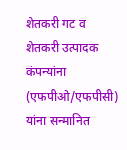शेतकरी गट व शेतकरी उत्पादक कंपन्यांना (एफपीओ/एफपीसी) यांना सन्मानित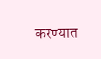करण्यात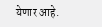येणार आहे.